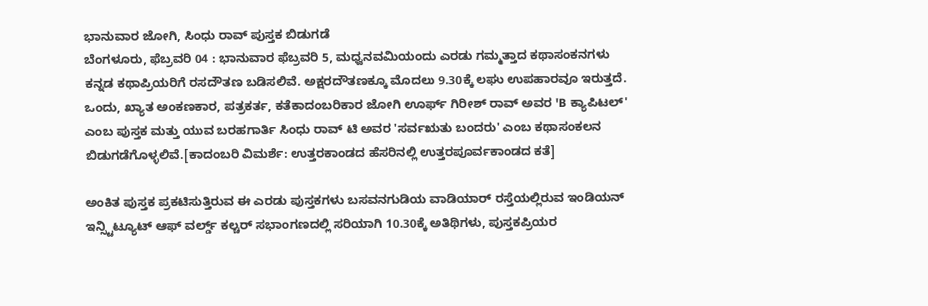ಭಾನುವಾರ ಜೋಗಿ, ಸಿಂಧು ರಾವ್ ಪುಸ್ತಕ ಬಿಡುಗಡೆ
ಬೆಂಗಳೂರು, ಫೆಬ್ರವರಿ 04 : ಭಾನುವಾರ ಫೆಬ್ರವರಿ 5, ಮಧ್ವನವಮಿಯಂದು ಎರಡು ಗಮ್ಮತ್ತಾದ ಕಥಾಸಂಕನಗಳು ಕನ್ನಡ ಕಥಾಪ್ರಿಯರಿಗೆ ರಸದೌತಣ ಬಡಿಸಲಿವೆ. ಅಕ್ಷರದೌತಣಕ್ಕೂ ಮೊದಲು 9.30ಕ್ಕೆ ಲಘು ಉಪಹಾರವೂ ಇರುತ್ತದೆ.
ಒಂದು, ಖ್ಯಾತ ಅಂಕಣಕಾರ, ಪತ್ರಕರ್ತ, ಕತೆಕಾದಂಬರಿಕಾರ ಜೋಗಿ ಊರ್ಫ್ ಗಿರೀಶ್ ರಾವ್ ಅವರ 'B ಕ್ಯಾಪಿಟಲ್' ಎಂಬ ಪುಸ್ತಕ ಮತ್ತು ಯುವ ಬರಹಗಾರ್ತಿ ಸಿಂಧು ರಾವ್ ಟಿ ಅವರ 'ಸರ್ವಋತು ಬಂದರು' ಎಂಬ ಕಥಾಸಂಕಲನ ಬಿಡುಗಡೆಗೊಳ್ಳಲಿವೆ.[ಕಾದಂಬರಿ ವಿಮರ್ಶೆ: ಉತ್ತರಕಾಂಡದ ಹೆಸರಿನಲ್ಲಿ ಉತ್ತರಪೂರ್ವಕಾಂಡದ ಕತೆ]

ಅಂಕಿತ ಪುಸ್ತಕ ಪ್ರಕಟಿಸುತ್ತಿರುವ ಈ ಎರಡು ಪುಸ್ತಕಗಳು ಬಸವನಗುಡಿಯ ವಾಡಿಯಾರ್ ರಸ್ತೆಯಲ್ಲಿರುವ ಇಂಡಿಯನ್ ಇನ್ಸ್ಟಿಟ್ಯೂಟ್ ಆಫ್ ವರ್ಲ್ಡ್ ಕಲ್ಚರ್ ಸಭಾಂಗಣದಲ್ಲಿ ಸರಿಯಾಗಿ 10.30ಕ್ಕೆ ಅತಿಥಿಗಳು, ಪುಸ್ತಕಪ್ರಿಯರ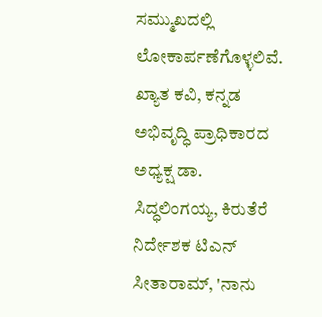ಸಮ್ಮುಖದಲ್ಲಿ ಲೋಕಾರ್ಪಣೆಗೊಳ್ಳಲಿವೆ.
ಖ್ಯಾತ ಕವಿ, ಕನ್ನಡ ಅಭಿವೃದ್ಧಿ ಪ್ರಾಧಿಕಾರದ ಅಧ್ಯಕ್ಷ ಡಾ. ಸಿದ್ಧಲಿಂಗಯ್ಯ, ಕಿರುತೆರೆ ನಿರ್ದೇಶಕ ಟಿಎನ್ ಸೀತಾರಾಮ್, 'ನಾನು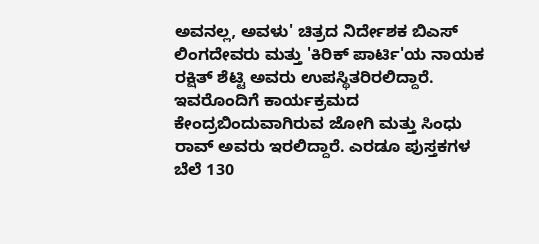ಅವನಲ್ಲ, ಅವಳು' ಚಿತ್ರದ ನಿರ್ದೇಶಕ ಬಿಎಸ್ ಲಿಂಗದೇವರು ಮತ್ತು 'ಕಿರಿಕ್ ಪಾರ್ಟಿ'ಯ ನಾಯಕ ರಕ್ಷಿತ್ ಶೆಟ್ಟಿ ಅವರು ಉಪಸ್ಥಿತರಿರಲಿದ್ದಾರೆ.
ಇವರೊಂದಿಗೆ ಕಾರ್ಯಕ್ರಮದ ಕೇಂದ್ರಬಿಂದುವಾಗಿರುವ ಜೋಗಿ ಮತ್ತು ಸಿಂಧು ರಾವ್ ಅವರು ಇರಲಿದ್ದಾರೆ. ಎರಡೂ ಪುಸ್ತಕಗಳ ಬೆಲೆ 130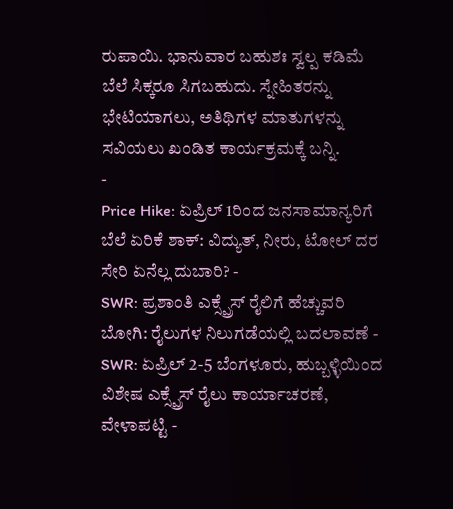ರುಪಾಯಿ. ಭಾನುವಾರ ಬಹುಶಃ ಸ್ವಲ್ಪ ಕಡಿಮೆ ಬೆಲೆ ಸಿಕ್ಕರೂ ಸಿಗಬಹುದು. ಸ್ನೇಹಿತರನ್ನು ಭೇಟಿಯಾಗಲು, ಅತಿಥಿಗಳ ಮಾತುಗಳನ್ನು ಸವಿಯಲು ಖಂಡಿತ ಕಾರ್ಯಕ್ರಮಕ್ಕೆ ಬನ್ನಿ.
-
Price Hike: ಏಪ್ರಿಲ್ 1ರಿಂದ ಜನಸಾಮಾನ್ಯರಿಗೆ ಬೆಲೆ ಏರಿಕೆ ಶಾಕ್: ವಿದ್ಯುತ್, ನೀರು, ಟೋಲ್ ದರ ಸೇರಿ ಏನೆಲ್ಲ ದುಬಾರಿ? -
SWR: ಪ್ರಶಾಂತಿ ಎಕ್ಸ್ಪ್ರೆಸ್ ರೈಲಿಗೆ ಹೆಚ್ಚುವರಿ ಬೋಗಿ: ರೈಲುಗಳ ನಿಲುಗಡೆಯಲ್ಲಿ ಬದಲಾವಣೆ -
SWR: ಏಪ್ರಿಲ್ 2-5 ಬೆಂಗಳೂರು, ಹುಬ್ಬಳ್ಳಿಯಿಂದ ವಿಶೇಷ ಎಕ್ಸ್ಪ್ರೆಸ್ ರೈಲು ಕಾರ್ಯಾಚರಣೆ, ವೇಳಾಪಟ್ಟಿ -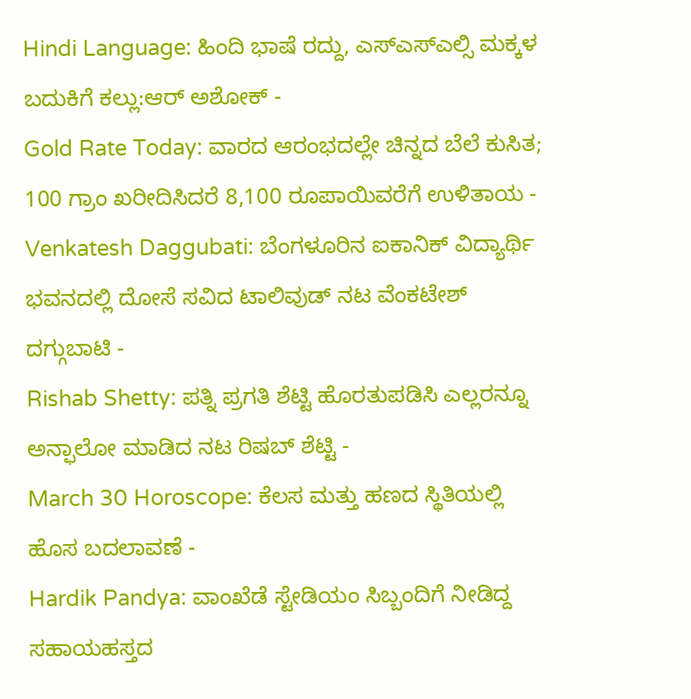Hindi Language: ಹಿಂದಿ ಭಾಷೆ ರದ್ದು, ಎಸ್ಎಸ್ಎಲ್ಸಿ ಮಕ್ಕಳ ಬದುಕಿಗೆ ಕಲ್ಲು:ಆರ್ ಅಶೋಕ್ -
Gold Rate Today: ವಾರದ ಆರಂಭದಲ್ಲೇ ಚಿನ್ನದ ಬೆಲೆ ಕುಸಿತ; 100 ಗ್ರಾಂ ಖರೀದಿಸಿದರೆ 8,100 ರೂಪಾಯಿವರೆಗೆ ಉಳಿತಾಯ -
Venkatesh Daggubati: ಬೆಂಗಳೂರಿನ ಐಕಾನಿಕ್ ವಿದ್ಯಾರ್ಥಿ ಭವನದಲ್ಲಿ ದೋಸೆ ಸವಿದ ಟಾಲಿವುಡ್ ನಟ ವೆಂಕಟೇಶ್ ದಗ್ಗುಬಾಟಿ -
Rishab Shetty: ಪತ್ನಿ ಪ್ರಗತಿ ಶೆಟ್ಟಿ ಹೊರತುಪಡಿಸಿ ಎಲ್ಲರನ್ನೂ ಅನ್ಫಾಲೋ ಮಾಡಿದ ನಟ ರಿಷಬ್ ಶೆಟ್ಟಿ -
March 30 Horoscope: ಕೆಲಸ ಮತ್ತು ಹಣದ ಸ್ಥಿತಿಯಲ್ಲಿ ಹೊಸ ಬದಲಾವಣೆ -
Hardik Pandya: ವಾಂಖೆಡೆ ಸ್ಟೇಡಿಯಂ ಸಿಬ್ಬಂದಿಗೆ ನೀಡಿದ್ದ ಸಹಾಯಹಸ್ತದ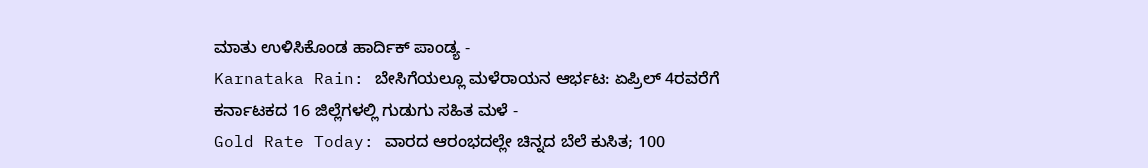ಮಾತು ಉಳಿಸಿಕೊಂಡ ಹಾರ್ದಿಕ್ ಪಾಂಡ್ಯ -
Karnataka Rain: ಬೇಸಿಗೆಯಲ್ಲೂ ಮಳೆರಾಯನ ಆರ್ಭಟ: ಏಪ್ರಿಲ್ 4ರವರೆಗೆ ಕರ್ನಾಟಕದ 16 ಜಿಲ್ಲೆಗಳಲ್ಲಿ ಗುಡುಗು ಸಹಿತ ಮಳೆ -
Gold Rate Today: ವಾರದ ಆರಂಭದಲ್ಲೇ ಚಿನ್ನದ ಬೆಲೆ ಕುಸಿತ; 100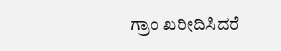ಗ್ರಾಂ ಖರೀದಿಸಿದರೆ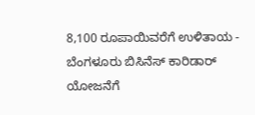8,100 ರೂಪಾಯಿವರೆಗೆ ಉಳಿತಾಯ -
ಬೆಂಗಳೂರು ಬಿಸಿನೆಸ್ ಕಾರಿಡಾರ್ ಯೋಜನೆಗೆ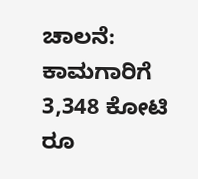ಚಾಲನೆ: ಕಾಮಗಾರಿಗೆ 3,348 ಕೋಟಿ ರೂ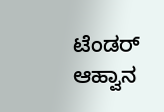ಟೆಂಡರ್ ಆಹ್ವಾನ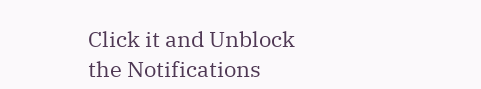Click it and Unblock the Notifications